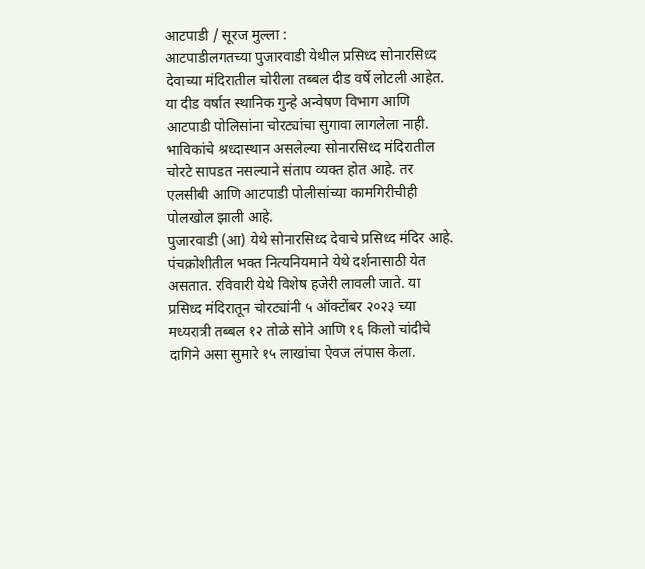आटपाडी / सूरज मुल्ला :
आटपाडीलगतच्या पुजारवाडी येथील प्रसिध्द सोनारसिध्द देवाच्या मंदिरातील चोरीला तब्बल दीड वर्षे लोटली आहेत. या दीड वर्षात स्थानिक गुन्हे अन्वेषण विभाग आणि आटपाडी पोलिसांना चोरट्यांचा सुगावा लागलेला नाही. भाविकांचे श्रध्दास्थान असलेल्या सोनारसिध्द मंदिरातील चोरटे सापडत नसल्याने संताप व्यक्त होत आहे. तर एलसीबी आणि आटपाडी पोलीसांच्या कामगिरीचीही पोलखोल झाली आहे.
पुजारवाडी (आ) येथे सोनारसिध्द देवाचे प्रसिध्द मंदिर आहे. पंचक्रोशीतील भक्त नित्यनियमाने येथे दर्शनासाठी येत असतात. रविवारी येथे विशेष हजेरी लावली जाते. या प्रसिध्द मंदिरातून चोरट्यांनी ५ ऑक्टोंबर २०२३ च्या मध्यरात्री तब्बल १२ तोळे सोने आणि १६ किलो चांदीचे दागिने असा सुमारे १५ लाखांचा ऐवज लंपास केला.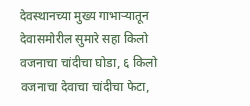देवस्थानच्या मुख्य गाभाऱ्यातून देवासमोरील सुमारे सहा किलो वजनाचा चांदीचा घोडा, ६ किलो वजनाचा देवाचा चांदीचा फेटा,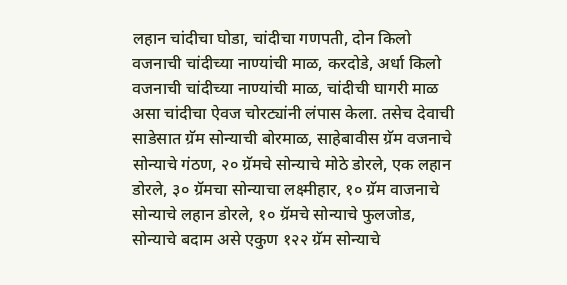लहान चांदीचा घोडा, चांदीचा गणपती, दोन किलो वजनाची चांदीच्या नाण्यांची माळ, करदोडे, अर्धा किलो वजनाची चांदीच्या नाण्यांची माळ, चांदीची घागरी माळ असा चांदीचा ऐवज चोरट्यांनी लंपास केला. तसेच देवाची साडेसात ग्रॅम सोन्याची बोरमाळ, साहेबावीस ग्रॅम वजनाचे सोन्याचे गंठण, २० ग्रॅमचे सोन्याचे मोठे डोरले, एक लहान डोरले, ३० ग्रॅमचा सोन्याचा लक्ष्मीहार, १० ग्रॅम वाजनाचे सोन्याचे लहान डोरले, १० ग्रॅमचे सोन्याचे फुलजोड, सोन्याचे बदाम असे एकुण १२२ ग्रॅम सोन्याचे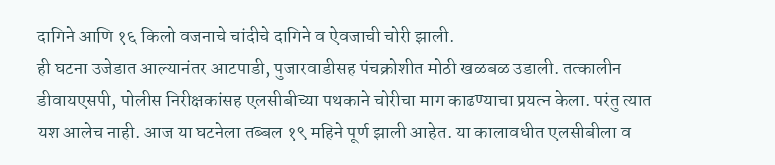दागिने आणि १६ किलो वजनाचे चांदीचे दागिने व ऐवजाची चोरी झाली.
ही घटना उजेडात आल्यानंतर आटपाडी, पुजारवाडीसह पंचक्रोशीत मोठी खळबळ उडाली. तत्कालीन डीवायएसपी, पोलीस निरीक्षकांसह एलसीबीच्या पथकाने चोरीचा माग काढण्याचा प्रयत्न केला. परंतु त्यात यश आलेच नाही. आज या घटनेला तब्बल १९ महिने पूर्ण झाली आहेत. या कालावधीत एलसीबीला व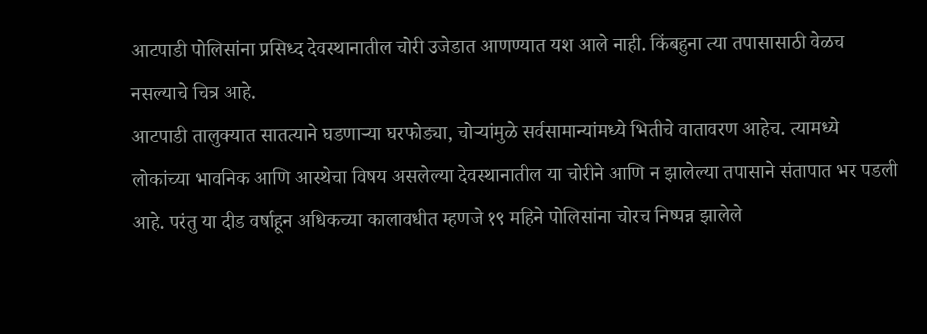आटपाडी पोलिसांना प्रसिध्द देवस्थानातील चोरी उजेडात आणण्यात यश आले नाही. किंबहुना त्या तपासासाठी वेळच नसल्याचे चित्र आहे.
आटपाडी तालुक्यात सातत्याने घडणाऱ्या घरफोड्या, चोऱ्यांमुळे सर्वसामान्यांमध्ये भितीचे वातावरण आहेच. त्यामध्ये लोकांच्या भावनिक आणि आस्थेचा विषय असलेल्या देवस्थानातील या चोरीने आणि न झालेल्या तपासाने संतापात भर पडली आहे. परंतु या दीड वर्षाहून अधिकच्या कालावधीत म्हणजे १९ महिने पोलिसांना चोरच निष्पन्न झालेले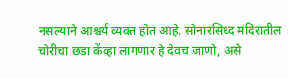नसल्याने आश्चर्य व्यक्त होत आहे. सोनारसिध्द मंदिरातील चोरीचा छडा केंव्हा लागणार हे देवच जाणो, असे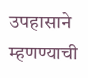उपहासाने म्हणण्याची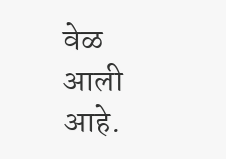वेळ आली आहे.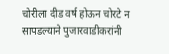चोरीला दीड वर्ष होऊन चोरटे न सापडल्याने पुजारवाडीकरांनी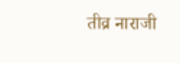तीव्र नाराजी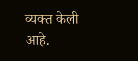व्यक्त केली आहे.